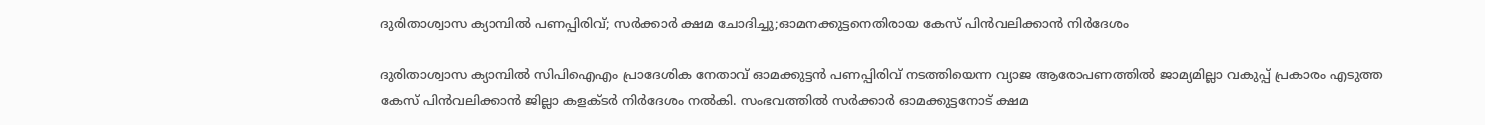ദുരിതാശ്വാസ ക്യാമ്പില്‍ പണപ്പിരിവ്; സര്‍ക്കാര്‍ ക്ഷമ ചോദിച്ചു;ഓമനക്കുട്ടനെതിരായ കേസ് പിന്‍വലിക്കാന്‍ നിര്‍ദേശം

ദുരിതാശ്വാസ ക്യാമ്പില്‍ സിപിഐഎം പ്രാദേശിക നേതാവ് ഓമക്കുട്ടന്‍ പണപ്പിരിവ് നടത്തിയെന്ന വ്യാജ ആരോപണത്തില്‍ ജാമ്യമില്ലാ വകുപ്പ് പ്രകാരം എടുത്ത കേസ് പിന്‍വലിക്കാന്‍ ജില്ലാ കളക്ടര്‍ നിര്‍ദേശം നല്‍കി. സംഭവത്തില്‍ സര്‍ക്കാര്‍ ഓമക്കുട്ടനോട് ക്ഷമ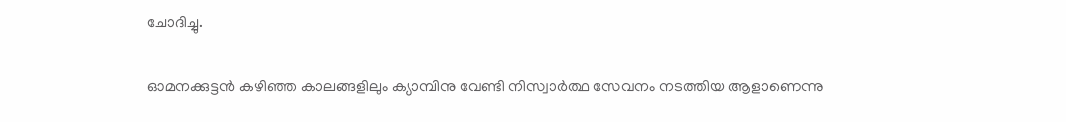ചോദിച്ചു.

ഓമനക്കുട്ടന്‍ കഴിഞ്ഞ കാലങ്ങളിലും ക്യാമ്പിനു വേണ്ടി നിസ്വാര്‍ത്ഥ സേവനം നടത്തിയ ആളാണെന്നു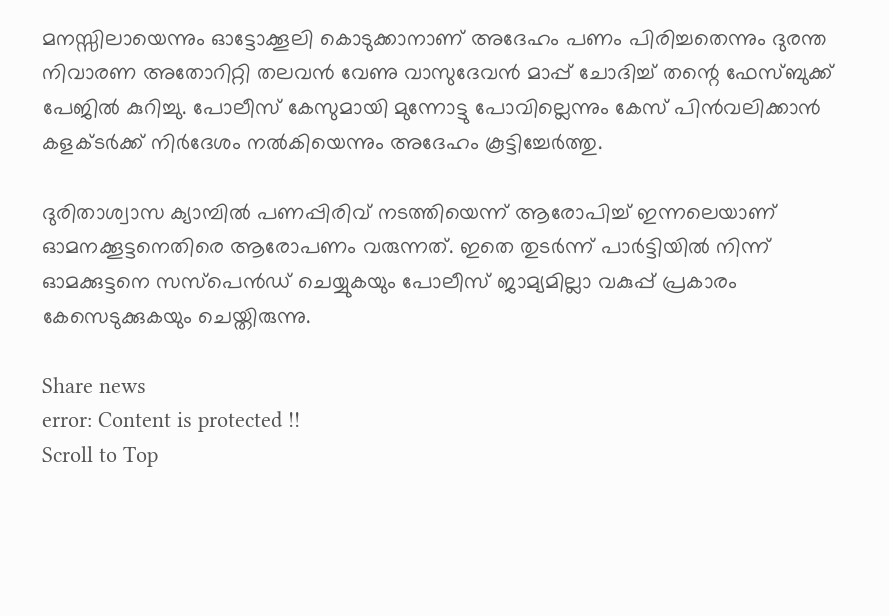മനസ്സിലായെന്നും ഓട്ടോക്കൂലി കൊടുക്കാനാണ് അദേഹം പണം പിരിച്ചതെന്നും ദുരന്ത നിവാരണ അതോറിറ്റി തലവന്‍ വേണു വാസുദേവന്‍ മാപ്പ് ചോദിച്ച് തന്റെ ഫേസ്ബുക്ക് പേജില്‍ കുറിച്ചു. പോലീസ് കേസുമായി മുന്നോട്ടു പോവില്ലെന്നും കേസ് പിന്‍വലിക്കാന്‍ കളക്ടര്‍ക്ക് നിര്‍ദേശം നല്‍കിയെന്നും അദേഹം കൂട്ടിച്ചേര്‍ത്തു.

ദുരിതാശ്വാസ ക്യാമ്പില്‍ പണപ്പിരിവ് നടത്തിയെന്ന് ആരോപിച്ച് ഇന്നലെയാണ് ഓമനക്കൂട്ടനെതിരെ ആരോപണം വരുന്നത്. ഇതെ തുടര്‍ന്ന് പാര്‍ട്ടിയില്‍ നിന്ന് ഓമക്കുട്ടനെ സസ്‌പെന്‍ഡ് ചെയ്യുകയും പോലീസ് ജാമ്യമില്ലാ വകുപ്പ് പ്രകാരം കേസെടുക്കുകയും ചെയ്തിരുന്നു.

Share news
error: Content is protected !!
Scroll to Top